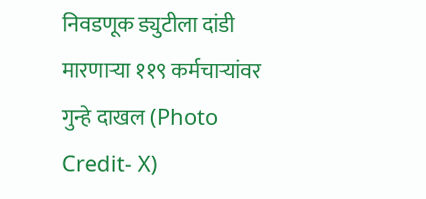निवडणूक ड्युटीला दांडी मारणाऱ्या ११९ कर्मचाऱ्यांवर गुन्हे दाखल (Photo Credit- X)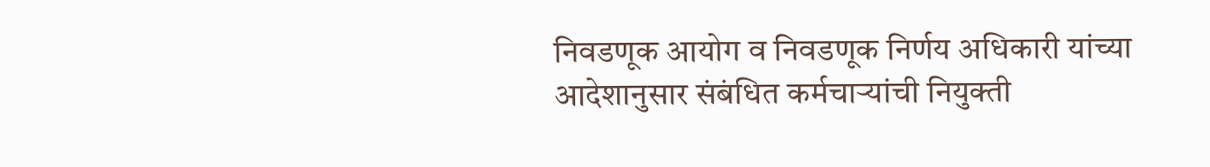निवडणूक आयोग व निवडणूक निर्णय अधिकारी यांच्या आदेशानुसार संबंधित कर्मचाऱ्यांची नियुक्ती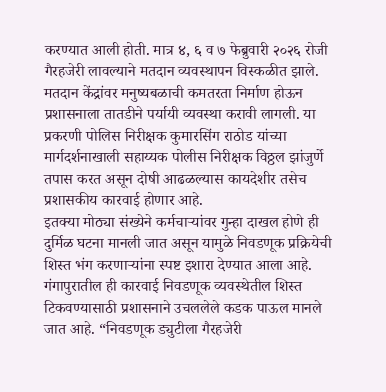करण्यात आली होती. मात्र ४, ६ व ७ फेब्रुवारी २०२६ रोजी गैरहजेरी लावल्याने मतदान व्यवस्थापन विस्कळीत झाले. मतदान केंद्रांवर मनुष्यबळाची कमतरता निर्माण होऊन प्रशासनाला तातडीने पर्यायी व्यवस्था करावी लागली. या प्रकरणी पोलिस निरीक्षक कुमारसिंग राठोड यांच्या मार्गदर्शनाखाली सहाय्यक पोलीस निरीक्षक विठ्ठल झांजुर्णे तपास करत असून दोषी आढळल्यास कायदेशीर तसेच प्रशासकीय कारवाई होणार आहे.
इतक्या मोठ्या संख्येने कर्मचाऱ्यांवर गुन्हा दाखल होणे ही दुर्मिळ घटना मानली जात असून यामुळे निवडणूक प्रक्रियेची शिस्त भंग करणाऱ्यांना स्पष्ट इशारा देण्यात आला आहे. गंगापुरातील ही कारवाई निवडणूक व्यवस्थेतील शिस्त टिकवण्यासाठी प्रशासनाने उचललेले कडक पाऊल मानले जात आहे. “निवडणूक ड्युटीला गैरहजेरी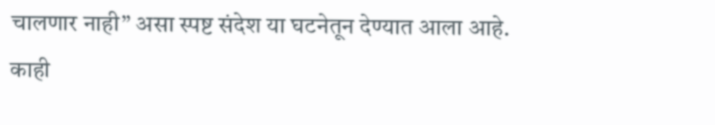चालणार नाही” असा स्पष्ट संदेश या घटनेतून देण्यात आला आहे.
काही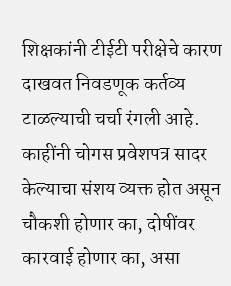शिक्षकांनी टीईटी परीक्षेचे कारण दाखवत निवडणूक कर्तव्य टाळल्याची चर्चा रंगली आहे. काहींनी चोगस प्रवेशपत्र सादर केल्याचा संशय व्यक्त होत असून चौकशी होणार का, दोषींवर कारवाई होणार का, असा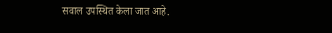सवाल उपस्थित केला जात आहे.